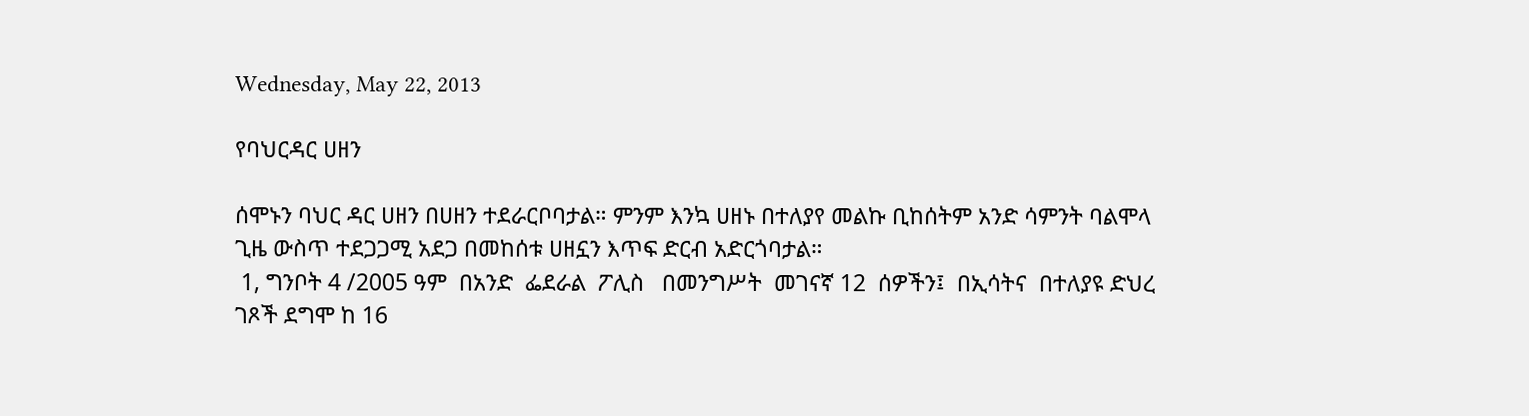Wednesday, May 22, 2013

የባህርዳር ሀዘን

ሰሞኑን ባህር ዳር ሀዘን በሀዘን ተደራርቦባታል። ምንም እንኳ ሀዘኑ በተለያየ መልኩ ቢከሰትም አንድ ሳምንት ባልሞላ ጊዜ ውስጥ ተደጋጋሚ አደጋ በመከሰቱ ሀዘኗን እጥፍ ድርብ አድርጎባታል።
 1, ግንቦት 4 /2005 ዓም  በአንድ  ፌደራል  ፖሊስ   በመንግሥት  መገናኛ 12  ሰዎችን፤  በኢሳትና  በተለያዩ ድህረ ገጾች ደግሞ ከ 16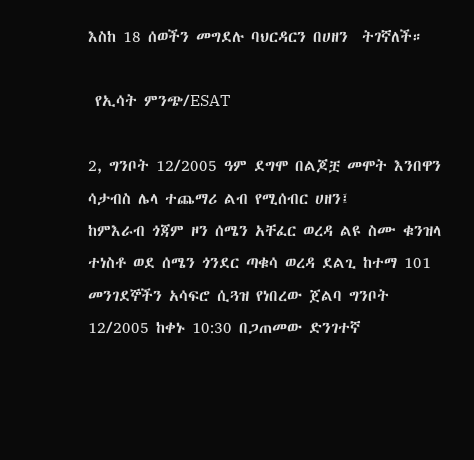እስከ 18 ሰወችን መግደሉ ባህርዳርን በሀዘን  ትገኛለች።

 የኢሳት ምንጭ/ESAT

2, ግንቦት 12/2005 ዓም ደግሞ በልጆቿ መሞት እንበዋን ሳታብስ ሌላ ተጨማሪ ልብ የሚሰብር ሀዘን፤
ከምእራብ ጎጃም ዞን ሰሜን አቸፈር ወረዳ ልዩ ስሙ ቁንዝላ ተነስቶ ወደ ሰሜን ጎንደር ጣቁሳ ወረዳ ደልጊ ከተማ 101 መንገደኞችን አሳፍሮ ሲጓዝ የነበረው ጀልባ ግንቦት 12/2005 ከቀኑ 10:30 በጋጠመው ድንገተኛ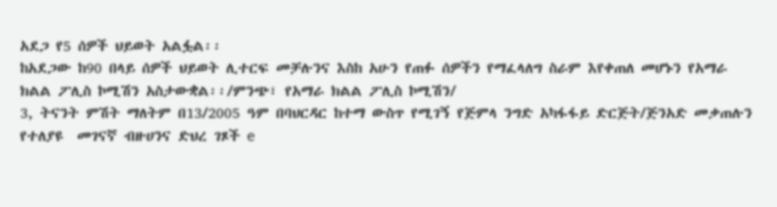አደጋ የ5 ሰዎች ህይወት አልፏል፡፡
ከአደጋው ከ90 በላይ ሰዎች ህይወት ሊተርፍ መቻሉንና እስከ አሁን የጠፉ ሰዎችን የማፈላለግ ስራም እየቀጠለ መሆኑን የአማራ ክልል ፖሊስ ኮሚሽን አስታውቋል፡፡/ምንጭ፣ የአማራ ክልል ፖሊስ ኮሚሽን/
3, ትናንት ምሽት ማለትም በ13/2005 ዓም በባህርዳር ከተማ ውስጥ የሚገኝ የጅምላ ንግድ አካፋፋይ ድርጅት/ጅንአድ መቃጠሉን የተለያዩ  መገናኛ ብዙሀንና ድህረ ገጾች e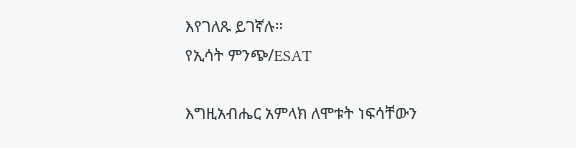እየገለጹ ይገኛሉ።
የኢሳት ምንጭ/ESAT

እግዚአብሔር አምላክ ለሞቱት ነፍሳቸውን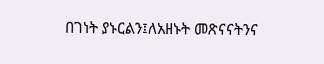በገነት ያኑርልን፤ለአዘኑት መጽናናትንና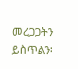መረጋጋትን ይስጥልን፡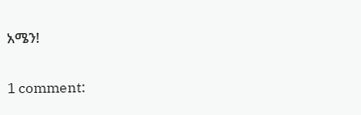አሜን!

1 comment: